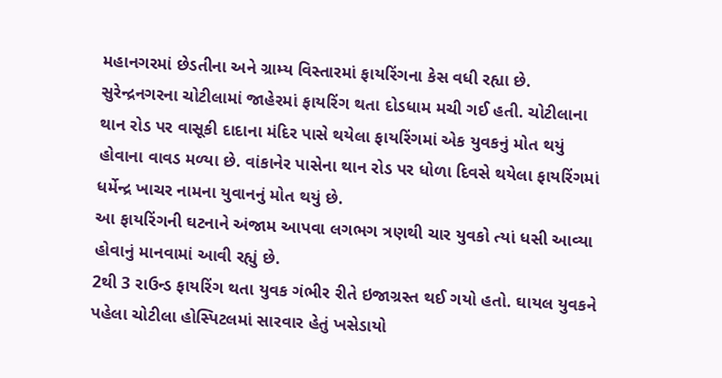મહાનગરમાં છેડતીના અને ગ્રામ્ય વિસ્તારમાં ફાયરિંગના કેસ વધી રહ્યા છે. સુરેન્દ્રનગરના ચોટીલામાં જાહેરમાં ફાયરિંગ થતા દોડધામ મચી ગઈ હતી. ચોટીલાના થાન રોડ પર વાસૂકી દાદાના મંદિર પાસે થયેલા ફાયરિંગમાં એક યુવકનું મોત થયું હોવાના વાવડ મળ્યા છે. વાંકાનેર પાસેના થાન રોડ પર ધોળા દિવસે થયેલા ફાયરિંગમાં ધર્મેન્દ્ર ખાચર નામના યુવાનનું મોત થયું છે.
આ ફાયરિંગની ઘટનાને અંજામ આપવા લગભગ ત્રણથી ચાર યુવકો ત્યાં ધસી આવ્યા હોવાનું માનવામાં આવી રહ્યું છે.
2થી 3 રાઉન્ડ ફાયરિંગ થતા યુવક ગંભીર રીતે ઇજાગ્રસ્ત થઈ ગયો હતો. ઘાયલ યુવકને પહેલા ચોટીલા હોસ્પિટલમાં સારવાર હેતું ખસેડાયો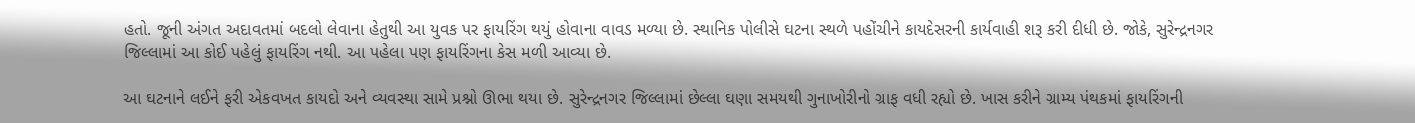હતો. જૂની અંગત અદાવતમાં બદલો લેવાના હેતુથી આ યુવક પર ફાયરિંગ થયું હોવાના વાવડ મળ્યા છે. સ્થાનિક પોલીસે ઘટના સ્થળે પહોંચીને કાયદેસરની કાર્યવાહી શરૂ કરી દીધી છે. જોકે, સુરેન્દ્રનગર જિલ્લામાં આ કોઈ પહેલું ફાયરિંગ નથી. આ પહેલા પણ ફાયરિંગના કેસ મળી આવ્યા છે.

આ ઘટનાને લઈને ફરી એકવખત કાયદો અને વ્યવસ્થા સામે પ્રશ્નો ઊભા થયા છે. સુરેન્દ્રનગર જિલ્લામાં છેલ્લા ઘણા સમયથી ગુનાખોરીનો ગ્રાફ વધી રહ્યો છે. ખાસ કરીને ગ્રામ્ય પંથકમાં ફાયરિંગની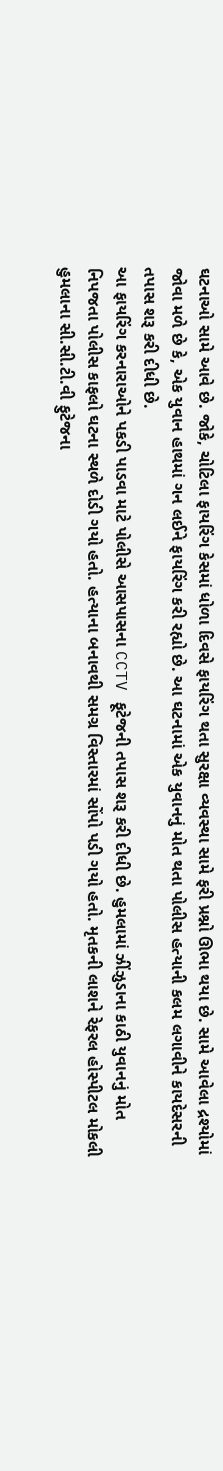ઘટનાઓ સામે આવે છે. જોકે, ચોટિલા ફાયરિંગ કેસમાં ધોળા દિવસે ફાયરિંગ થતા સુરક્ષા વ્યવસ્થા સામે ફરી પ્રશ્નો ઊભા થયા છે. સામે આવેલા દ્રશ્યોમાં જોવા મળે છે કે, એક યુવાન હાથમાં ગન લઈને ફાયરિંગ કરી રહ્યો છે. આ ઘટનામાં એક યુવાનનું મોત થતા પોલીસ હત્યાની કલમ લગાવીને કાયદેસરની તપાસ શરૂ કરી દીધી છે.
આ ફાયરિંગ કરનારાઓને પકડી પાડવા માટે પોલીસે આસપાસના CCTV ફૂટેજની તપાસ શરૂ કરી દીધી છે. હુમલામાં ઝીંઝુડાના કાઠી યુવાનનું મોત નિપજતા પોલીસ કાફલો ઘટના સ્થળે દોડી ગયો હતો. હત્યાના બનાવથી સમગ્ર વિસ્તારમાં સોંપો પડી ગયો હતો. મૃતકની લાશને રેફરલ હોસ્પીટલ મોકલી હુમલાના સી.સી.ટી.વી ફુટેજના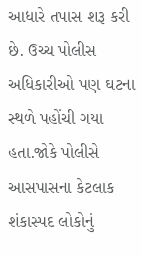આધારે તપાસ શરૂ કરી છે. ઉચ્ચ પોલીસ અધિકારીઓ પણ ઘટના સ્થળે પહોંચી ગયા હતા.જોકે પોલીસે આસપાસના કેટલાક શંકાસ્પદ લોકોનું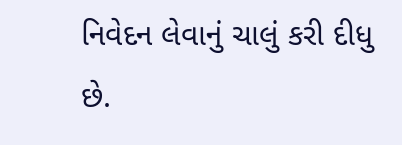નિવેદન લેવાનું ચાલું કરી દીધુ છે.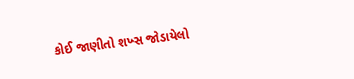કોઈ જાણીતો શખ્સ જોડાયેલો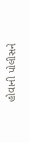હોવાની પોલીસને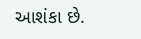આશંકા છે.